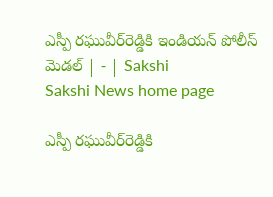ఎస్పీ రఘువీర్‌రెడ్డికి ఇండియన్‌ పోలీస్‌ మెడల్‌ | - | Sakshi
Sakshi News home page

ఎస్పీ రఘువీర్‌రెడ్డికి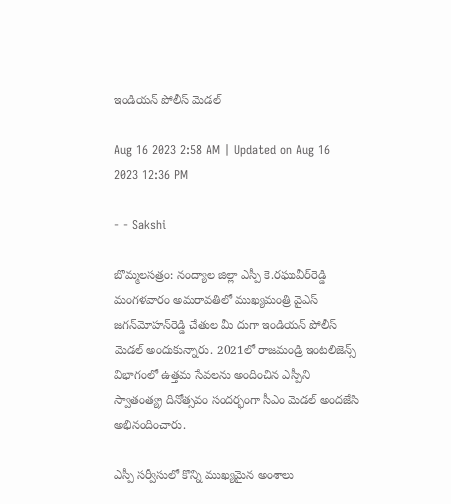ఇండియన్‌ పోలీస్‌ మెడల్‌

Aug 16 2023 2:58 AM | Updated on Aug 16 2023 12:36 PM

- - Sakshi

బొమ్మలసత్రం: నంద్యాల జిల్లా ఎస్పీ కె.రఘువీర్‌రెడ్డి మంగళవారం అమరావతిలో ముఖ్యమంత్రి వైఎస్‌ జగన్‌మోహన్‌రెడ్డి చేతుల మీ దుగా ఇండియన్‌ పోలీస్‌ మెడల్‌ అందుకున్నారు. 2021లో రాజమండ్రి ఇంటలిజెన్స్‌ విభాగంలో ఉత్తమ సేవలను అందించిన ఎస్పీని స్వాతంత్య్ర దినోత్సవం సందర్భంగా సీఎం మెడల్‌ అందజేసి అభినందించారు.

ఎస్పీ సర్వీసులో కొన్ని ముఖ్యమైన అంశాలు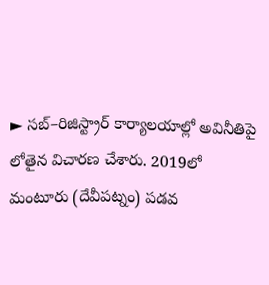► సబ్‌–రిజిస్ట్రార్‌ కార్యాలయాల్లో అవినీతిపై లోతైన విచారణ చేశారు. 2019లో మంటూరు (దేవీపట్నం) పడవ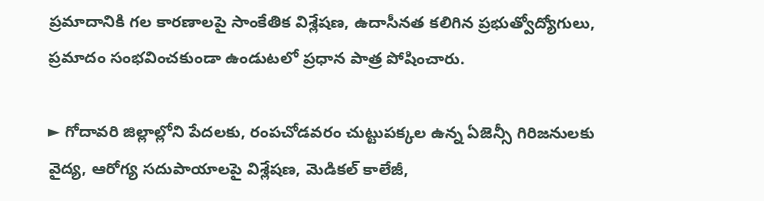ప్రమాదానికి గల కారణాలపై సాంకేతిక విశ్లేషణ, ఉదాసీనత కలిగిన ప్రభుత్వోద్యోగులు, ప్రమాదం సంభవించకుండా ఉండుటలో ప్రధాన పాత్ర పోషించారు.

► గోదావరి జిల్లాల్లోని పేదలకు, రంపచోడవరం చుట్టుపక్కల ఉన్న ఏజెన్సీ గిరిజనులకు వైద్య, ఆరోగ్య సదుపాయాలపై విశ్లేషణ, మెడికల్‌ కాలేజీ,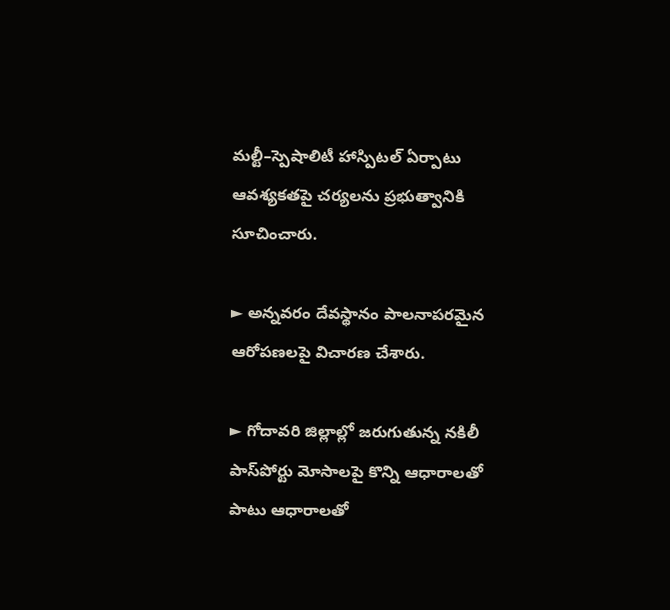మల్టీ–స్పెషాలిటీ హాస్పిటల్‌ ఏర్పాటు ఆవశ్యకతపై చర్యలను ప్రభుత్వానికి సూచించారు.

► అన్నవరం దేవస్థానం పాలనాపరమైన ఆరోపణలపై విచారణ చేశారు.

► గోదావరి జిల్లాల్లో జరుగుతున్న నకిలీ పాస్‌పోర్టు మోసాలపై కొన్ని ఆధారాలతో పాటు ఆధారాలతో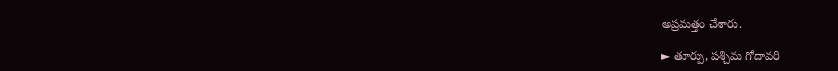అప్రమత్తం చేశారు.

► తూర్పు, పశ్చిమ గోదావరి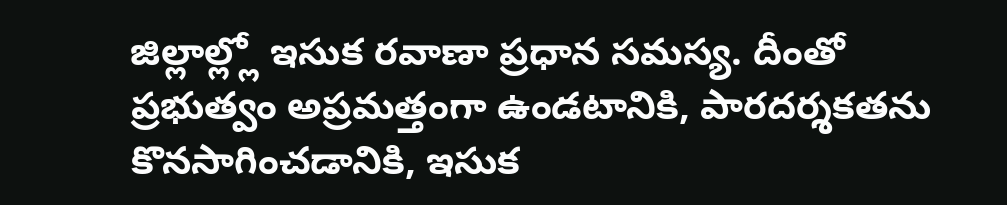జిల్లాల్ల్లో ఇసుక రవాణా ప్రధాన సమస్య. దీంతో ప్రభుత్వం అప్రమత్తంగా ఉండటానికి, పారదర్శకతను కొనసాగించడానికి, ఇసుక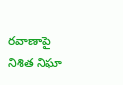రవాణాపై నిశిత నిఘా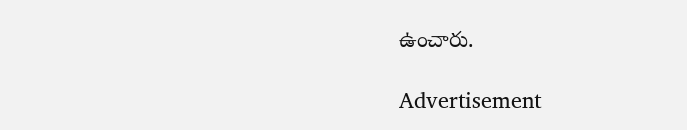ఉంచారు.

Advertisement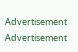Advertisement
Advertisement